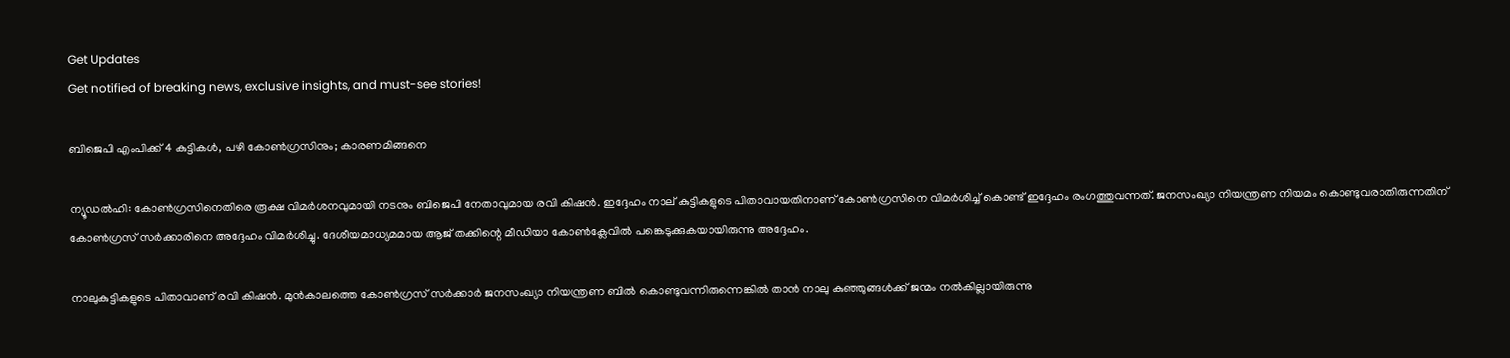Get Updates
Get notified of breaking news, exclusive insights, and must-see stories!

ബിജെപി എംപിക്ക് 4 കുട്ടികള്‍, പഴി കോണ്‍ഗ്രസിനും; കാരണമിങ്ങനെ

ന്യൂഡൽഹി: കോൺഗ്രസിനെതിരെ രൂക്ഷ വിമർശനവുമായി നടനും ബിജെപി നേതാവുമായ രവി കിഷൻ. ഇദ്ദേഹം നാല് കുട്ടികളുടെ പിതാവായതിനാണ് കോൺഗ്രസിനെ വിമർശിച്ച് കൊണ്ട് ഇദ്ദേഹം രംഗത്തുവന്നത്. ജനസംഖ്യാ നിയന്ത്രണ നിയമം കൊണ്ടുവരാതിരുന്നതിന് കോൺഗ്രസ് സർക്കാരിനെ അദ്ദേഹം വിമർശിച്ചു. ദേശീയമാധ്യമമായ ആജ് തക്കിന്റെ മീഡിയാ കോൺക്ലേവിൽ പങ്കെടുക്കുകയായിരുന്നു അദ്ദേഹം.

നാലുകുട്ടികളുടെ പിതാവാണ് രവി കിഷൻ. മുൻകാലത്തെ കോൺഗ്രസ് സർക്കാർ ജനസംഖ്യാ നിയന്ത്രണ ബിൽ കൊണ്ടുവന്നിരുന്നെങ്കിൽ താൻ നാലു കുഞ്ഞുങ്ങൾക്ക് ജന്മം നൽകില്ലായിരുന്നു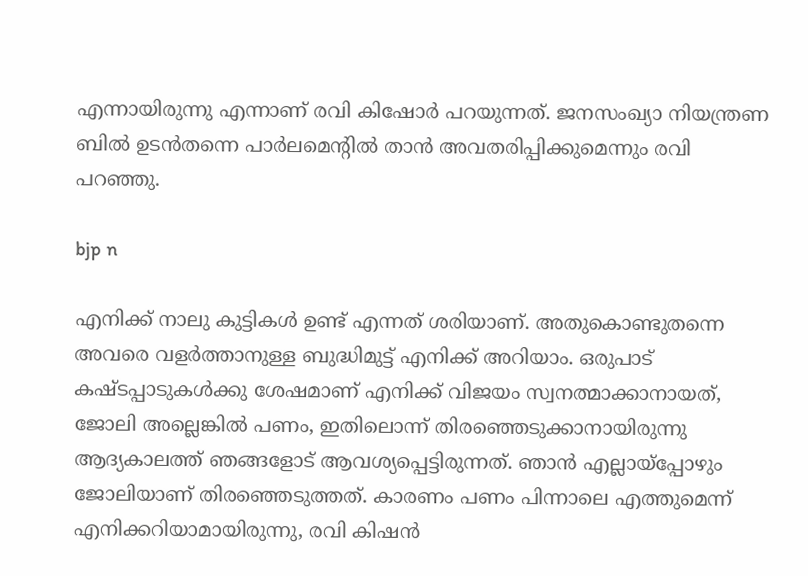എന്നായിരുന്നു എന്നാണ് രവി കിഷോർ പറയുന്നത്. ജനസംഖ്യാ നിയന്ത്രണ ബിൽ ഉടൻതന്നെ പാർലമെന്റിൽ താൻ അവതരിപ്പിക്കുമെന്നും രവി പറഞ്ഞു.

bjp n

എനിക്ക് നാലു കുട്ടികൾ ഉണ്ട് എന്നത് ശരിയാണ്. അതുകൊണ്ടുതന്നെ അവരെ വളർത്താനുള്ള ബുദ്ധിമുട്ട് എനിക്ക് അറിയാം. ഒരുപാട് കഷ്ടപ്പാടുകൾക്കു ശേഷമാണ് എനിക്ക് വിജയം സ്വനത്മാക്കാനായത്, ജോലി അല്ലെങ്കിൽ പണം, ഇതിലൊന്ന് തിരഞ്ഞെടുക്കാനായിരുന്നു ആദ്യകാലത്ത് ഞങ്ങളോട് ആവശ്യപ്പെട്ടിരുന്നത്. ഞാൻ എല്ലായ്‌പ്പോഴും ജോലിയാണ് തിരഞ്ഞെടുത്തത്. കാരണം പണം പിന്നാലെ എത്തുമെന്ന് എനിക്കറിയാമായിരുന്നു, രവി കിഷൻ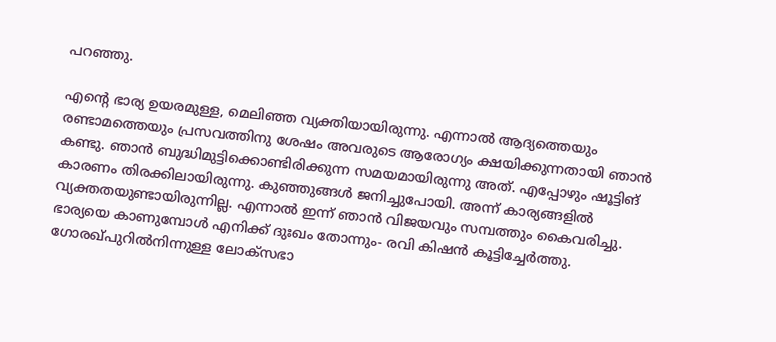പറഞ്ഞു.

എന്റെ ഭാര്യ ഉയരമുള്ള, മെലിഞ്ഞ വ്യക്തിയായിരുന്നു. എന്നാൽ ആദ്യത്തെയും രണ്ടാമത്തെയും പ്രസവത്തിനു ശേഷം അവരുടെ ആരോഗ്യം ക്ഷയിക്കുന്നതായി ഞാൻ കണ്ടു. ഞാൻ ബുദ്ധിമുട്ടിക്കൊണ്ടിരിക്കുന്ന സമയമായിരുന്നു അത്. എപ്പോഴും ഷൂട്ടിങ് കാരണം തിരക്കിലായിരുന്നു. കുഞ്ഞുങ്ങൾ ജനിച്ചുപോയി. അന്ന് കാര്യങ്ങളിൽ വ്യക്തതയുണ്ടായിരുന്നില്ല. എന്നാൽ ഇന്ന് ഞാൻ വിജയവും സമ്പത്തും കൈവരിച്ചു. ഭാര്യയെ കാണുമ്പോൾ എനിക്ക് ദുഃഖം തോന്നും- രവി കിഷൻ കൂട്ടിച്ചേർത്തു. ഗോരഖ്പുറിൽനിന്നുള്ള ലോക്‌സഭാ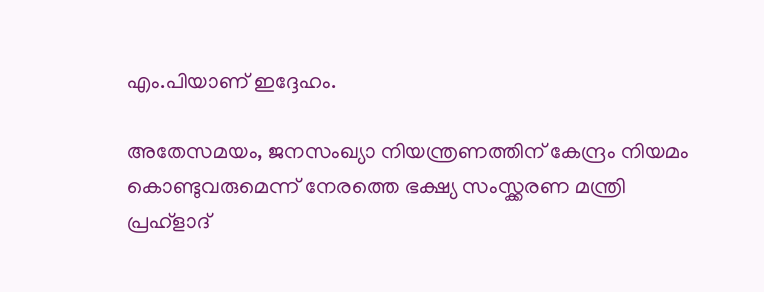എം.പിയാണ് ഇദ്ദേഹം.

അതേസമയം, ജനസംഖ്യാ നിയന്ത്രണത്തിന് കേന്ദ്രം നിയമം കൊണ്ടുവരുമെന്ന് നേരത്തെ ഭക്ഷ്യ സംസ്ക്കരണ മന്ത്രി പ്രഹ്ളാദ്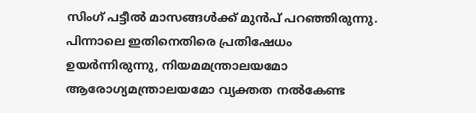സിംഗ് പട്ടീൽ മാസങ്ങൾക്ക് മുൻപ് പറഞ്ഞിരുന്നു. പിന്നാലെ ഇതിനെതിരെ പ്രതിഷേധം ഉയർന്നിരുന്നു, നിയമമന്ത്രാലയമോ ആരോഗ്യമന്ത്രാലയമോ വ്യക്തത നൽകേണ്ട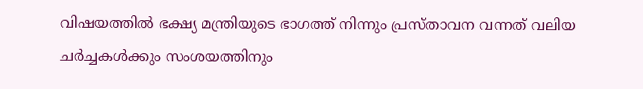വിഷയത്തിൽ ഭക്ഷ്യ മന്ത്രിയുടെ ഭാഗത്ത് നിന്നും പ്രസ്താവന വന്നത് വലിയ ചർച്ചകൾക്കും സംശയത്തിനും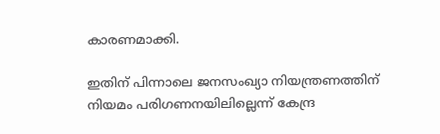കാരണമാക്കി.

ഇതിന് പിന്നാലെ ജനസംഖ്യാ നിയന്ത്രണത്തിന് നിയമം പരിഗണനയിലില്ലെന്ന് കേന്ദ്ര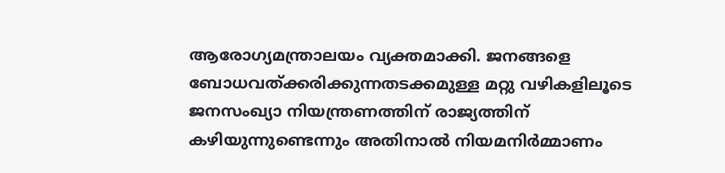ആരോഗ്യമന്ത്രാലയം വ്യക്തമാക്കി. ജനങ്ങളെ ബോധവത്ക്കരിക്കുന്നതടക്കമുള്ള മറ്റു വഴികളിലൂടെ ജനസംഖ്യാ നിയന്ത്രണത്തിന് രാജ്യത്തിന് കഴിയുന്നുണ്ടെന്നും അതിനാൽ നിയമനിർമ്മാണം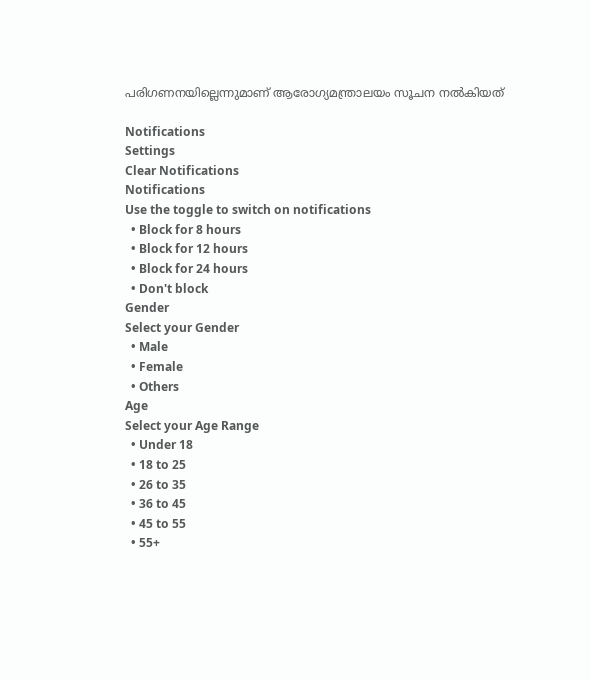പരിഗണനയില്ലെന്നുമാണ് ആരോഗ്യമന്ത്രാലയം സൂചന നൽകിയത്

Notifications
Settings
Clear Notifications
Notifications
Use the toggle to switch on notifications
  • Block for 8 hours
  • Block for 12 hours
  • Block for 24 hours
  • Don't block
Gender
Select your Gender
  • Male
  • Female
  • Others
Age
Select your Age Range
  • Under 18
  • 18 to 25
  • 26 to 35
  • 36 to 45
  • 45 to 55
  • 55+